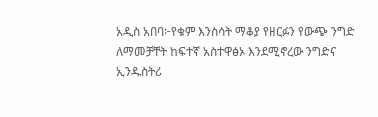አዲስ አበባ፦የቁም እንስሳት ማቆያ የዘርፉን የውጭ ንግድ ለማመቻቸት ከፍተኛ አስተዋፅኦ እንደሚኖረው ንግድና ኢንዱስትሪ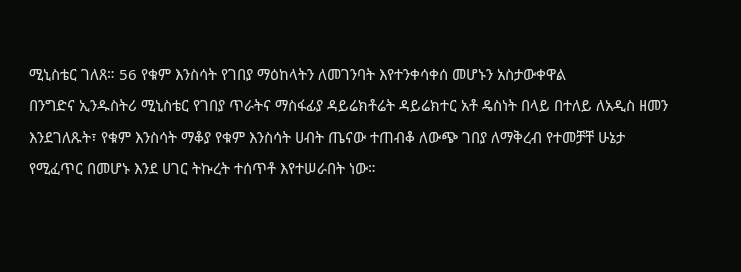ሚኒስቴር ገለጸ። 56 የቁም እንስሳት የገበያ ማዕከላትን ለመገንባት እየተንቀሳቀሰ መሆኑን አስታውቀዋል
በንግድና ኢንዱስትሪ ሚኒስቴር የገበያ ጥራትና ማስፋፊያ ዳይሬክቶሬት ዳይሬክተር አቶ ዴስነት በላይ በተለይ ለአዲስ ዘመን እንደገለጹት፣ የቁም እንስሳት ማቆያ የቁም እንስሳት ሀብት ጤናው ተጠብቆ ለውጭ ገበያ ለማቅረብ የተመቻቸ ሁኔታ የሚፈጥር በመሆኑ እንደ ሀገር ትኩረት ተሰጥቶ እየተሠራበት ነው።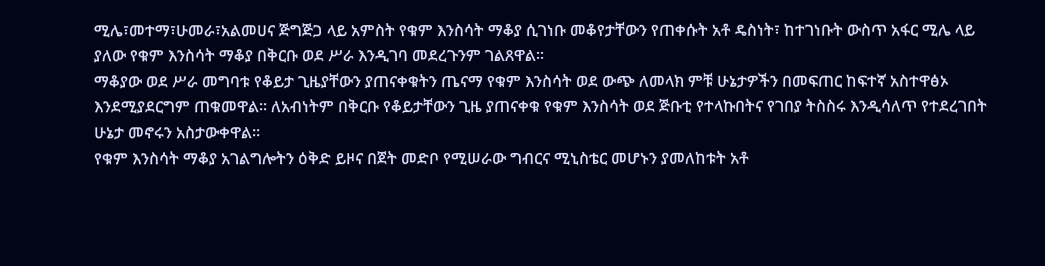ሚሌ፣መተማ፣ሁመራ፣አልመሀና ጅግጅጋ ላይ አምስት የቁም እንስሳት ማቆያ ሲገነቡ መቆየታቸውን የጠቀሱት አቶ ዴስነት፣ ከተገነቡት ውስጥ አፋር ሚሌ ላይ ያለው የቁም እንስሳት ማቆያ በቅርቡ ወደ ሥራ እንዲገባ መደረጉንም ገልጸዋል።
ማቆያው ወደ ሥራ መግባቱ የቆይታ ጊዜያቸውን ያጠናቀቁትን ጤናማ የቁም እንስሳት ወደ ውጭ ለመላክ ምቹ ሁኔታዎችን በመፍጠር ከፍተኛ አስተዋፅኦ እንደሚያደርግም ጠቁመዋል። ለአብነትም በቅርቡ የቆይታቸውን ጊዜ ያጠናቀቁ የቁም እንስሳት ወደ ጅቡቲ የተላኩበትና የገበያ ትስስሩ እንዲሳለጥ የተደረገበት ሁኔታ መኖሩን አስታውቀዋል።
የቁም እንስሳት ማቆያ አገልግሎትን ዕቅድ ይዞና በጀት መድቦ የሚሠራው ግብርና ሚኒስቴር መሆኑን ያመለከቱት አቶ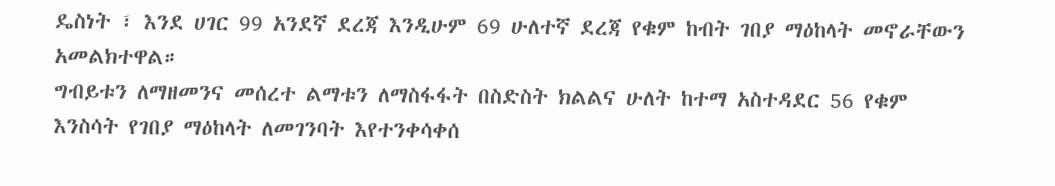ዴስነት ፣ እንደ ሀገር 99 አንደኛ ደረጃ እንዲሁም 69 ሁለተኛ ደረጃ የቁም ከብት ገበያ ማዕከላት መኖራቸውን አመልክተዋል።
ግብይቱን ለማዘመንና መሰረተ ልማቱን ለማስፋፋት በስድስት ክልልና ሁለት ከተማ አስተዳደር 56 የቁም እንስሳት የገበያ ማዕከላት ለመገንባት እየተንቀሳቀሰ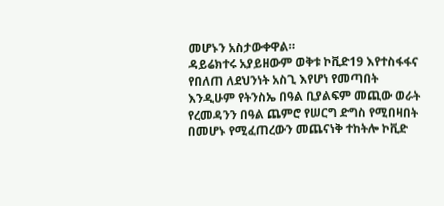መሆኑን አስታውቀዋል።
ዳይሬክተሩ አያይዘውም ወቅቱ ኮቪድ19 እየተስፋፋና የበለጠ ለደህንነት አስጊ እየሆነ የመጣበት እንዲሁም የትንስኤ በዓል ቢያልፍም መጪው ወራት የረመዳንን በዓል ጨምሮ የሠርግ ድግስ የሚበዛበት በመሆኑ የሚፈጠረውን መጨናነቅ ተከትሎ ኮቪድ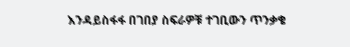እንዳይስፋፋ በገበያ ስፍራዎቹ ተገቢውን ጥንቃቄ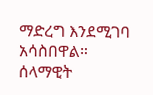ማድረግ እንደሚገባ አሳስበዋል።
ሰላማዊት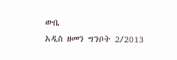ውቤ
አዲስ ዘመን ግንቦት 2/2013